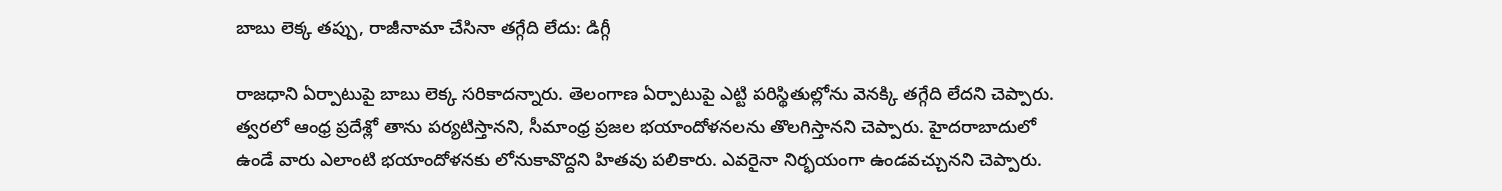బాబు లెక్క తప్పు, రాజీనామా చేసినా తగ్గేది లేదు: డిగ్గీ

రాజధాని ఏర్పాటుపై బాబు లెక్క సరికాదన్నారు. తెలంగాణ ఏర్పాటుపై ఎట్టి పరిస్థితుల్లోను వెనక్కి తగ్గేది లేదని చెప్పారు. త్వరలో ఆంధ్ర ప్రదేశ్లో తాను పర్యటిస్తానని, సీమాంధ్ర ప్రజల భయాందోళనలను తొలగిస్తానని చెప్పారు. హైదరాబాదులో ఉండే వారు ఎలాంటి భయాందోళనకు లోనుకావొద్దని హితవు పలికారు. ఎవరైనా నిర్భయంగా ఉండవచ్చునని చెప్పారు.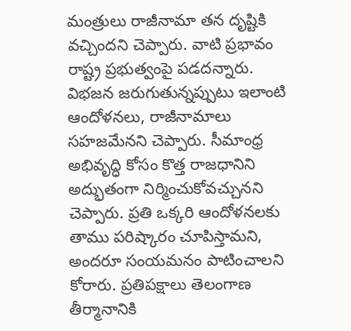మంత్రులు రాజీనామా తన దృష్టికి వచ్చిందని చెప్పారు. వాటి ప్రభావం రాష్ట్ర ప్రభుత్వంపై పడదన్నారు.
విభజన జరుగుతున్నప్పుటు ఇలాంటి ఆందోళనలు, రాజీనామాలు సహజమేనని చెప్పారు. సీమాంధ్ర అభివృద్ధి కోసం కొత్త రాజధానిని అద్భుతంగా నిర్మించుకోవచ్చునని చెప్పారు. ప్రతి ఒక్కరి ఆందోళనలకు తాము పరిష్కారం చూపిస్తామని, అందరూ సంయమనం పాటించాలని కోరారు. ప్రతిపక్షాలు తెలంగాణ తీర్మానానికి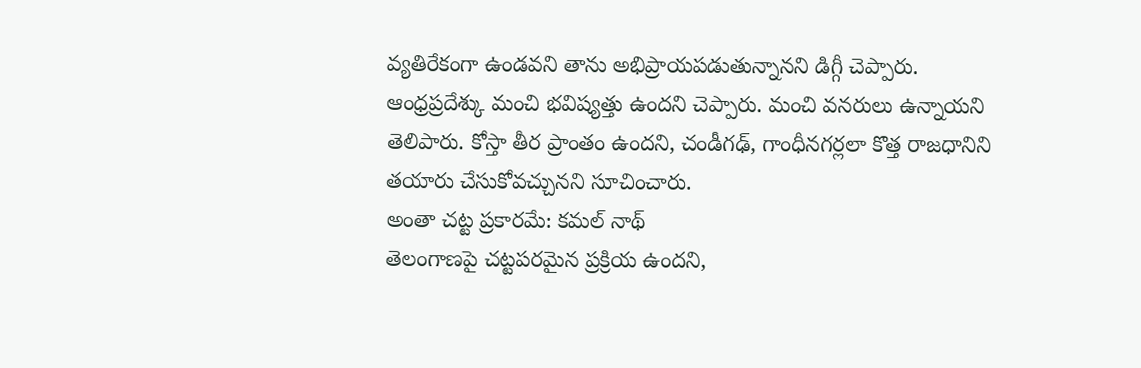వ్యతిరేకంగా ఉండవని తాను అభిప్రాయపడుతున్నానని డిగ్గీ చెప్పారు.
ఆంధ్రప్రదేశ్కు మంచి భవిష్యత్తు ఉందని చెప్పారు. మంచి వనరులు ఉన్నాయని తెలిపారు. కోస్తా తీర ప్రాంతం ఉందని, చండీగఢ్, గాంధీనగర్లలా కొత్త రాజధానిని తయారు చేసుకోవచ్చునని సూచించారు.
అంతా చట్ట ప్రకారమే: కమల్ నాథ్
తెలంగాణపై చట్టపరమైన ప్రక్రియ ఉందని,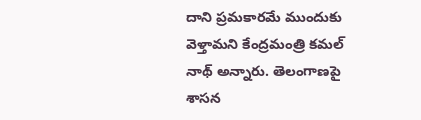దాని ప్రమకారమే ముందుకు వెళ్తామని కేంద్రమంత్రి కమల్ నాథ్ అన్నారు. తెలంగాణపై శాసన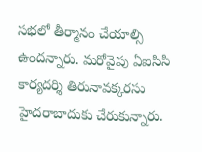సభలో తీర్మానం చేయాల్సి ఉందన్నారు. మరోవైపు ఏఐసిసి కార్యదర్శి తిరునావక్కరసు హైదరాబాదుకు చేరుకున్నారు.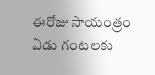ఈరోజు సాయంత్రం ఏడు గంటలకు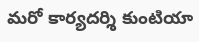మరో కార్యదర్శి కుంటియా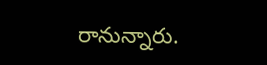రానున్నారు.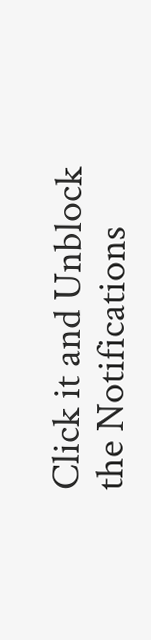Click it and Unblock the Notifications